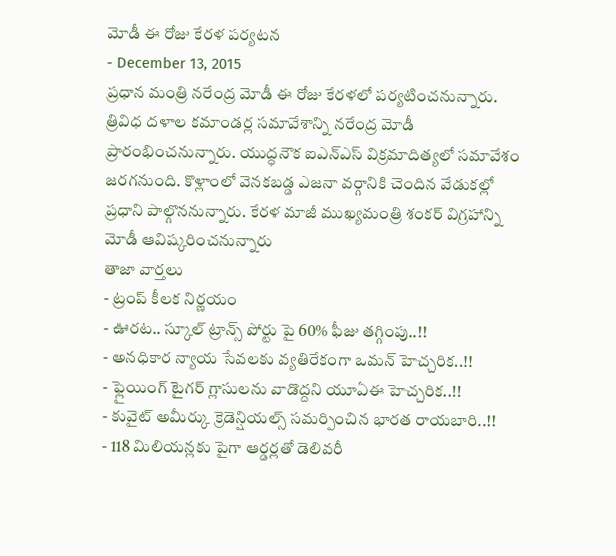మోడీ ఈ రోజు కేరళ పర్యటన
- December 13, 2015
ప్రధాన మంత్రి నరేంద్ర మోడీ ఈ రోజు కేరళలో పర్యటించనున్నారు. త్రివిధ దళాల కమాండర్ల సమావేశాన్ని నరేంద్ర మోడీ ప్రారంభించనున్నారు. యుద్ధనౌక ఐఎన్ఎస్ విక్రమాదిత్యలో సమావేశం జరగనుంది. కొళ్లాంలో వెనకబడ్డ ఎజనా వర్గానికి చెందిన వేడుకల్లో ప్రధాని పాల్గొననున్నారు. కేరళ మాజీ ముఖ్యమంత్రి శంకర్ విగ్రహాన్ని మోడీ ఆవిష్కరించనున్నారు
తాజా వార్తలు
- ట్రంప్ కీలక నిర్ణయం
- ఊరట.. స్కూల్ ట్రాన్స్ పోర్టు పై 60% ఫీజు తగ్గింపు..!!
- అనధికార న్యాయ సేవలకు వ్యతిరేకంగా ఒమన్ హెచ్చరిక..!!
- ఫ్లైయింగ్ టైగర్ గ్లాసులను వాడొద్దని యూఏఈ హెచ్చరిక..!!
- కువైట్ అమీర్కు క్రెడెన్షియల్స్ సమర్పించిన భారత రాయబారి..!!
- 118 మిలియన్లకు పైగా ఆర్డర్లతో డెలివరీ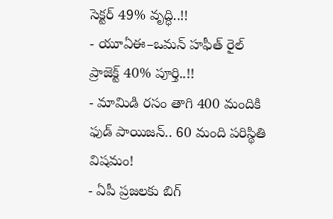సెక్టర్ 49% వృద్ధి..!!
- యూఏఈ–ఒమన్ హఫీత్ రైల్ ప్రాజెక్ట్ 40% పూర్తి..!!
- మామిడి రసం తాగి 400 మందికి ఫుడ్ పాయిజన్.. 60 మంది పరిస్థితి విషమం!
- ఏపీ ప్రజలకు బిగ్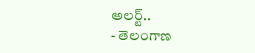అలర్ట్..
- తెలంగాణ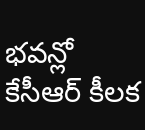భవన్లో కేసీఆర్ కీలక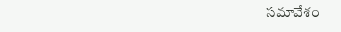సమావేశం